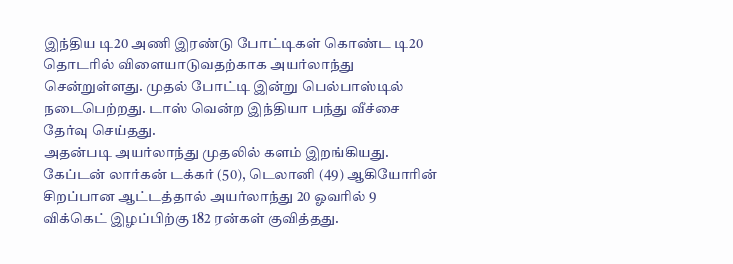இந்திய டி20 அணி இரண்டு போட்டிகள் கொண்ட டி20 தொடரில் விளையாடுவதற்காக அயர்லாந்து சென்றுள்ளது. முதல் போட்டி இன்று பெல்பாஸ்டில் நடைபெற்றது. டாஸ் வென்ற இந்தியா பந்து வீச்சை தேர்வு செய்தது.
அதன்படி அயர்லாந்து முதலில் களம் இறங்கியது. கேப்டன் லார்கன் டக்கர் (50), டெலானி (49) ஆகியோரின் சிறப்பான ஆட்டத்தால் அயர்லாந்து 20 ஓவரில் 9 விக்கெட் இழப்பிற்கு 182 ரன்கள் குவித்தது.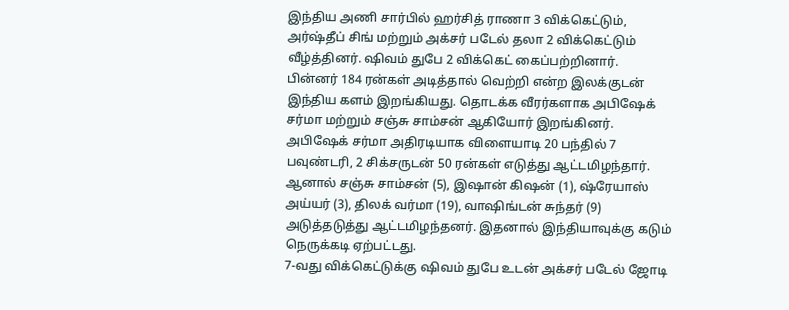இந்திய அணி சார்பில் ஹர்சித் ராணா 3 விக்கெட்டும், அர்ஷ்தீப் சிங் மற்றும் அக்சர் படேல் தலா 2 விக்கெட்டும் வீழ்த்தினர். ஷிவம் துபே 2 விக்கெட் கைப்பற்றினார்.
பின்னர் 184 ரன்கள் அடித்தால் வெற்றி என்ற இலக்குடன் இந்திய களம் இறங்கியது. தொடக்க வீரர்களாக அபிஷேக் சர்மா மற்றும் சஞ்சு சாம்சன் ஆகியோர் இறங்கினர். அபிஷேக் சர்மா அதிரடியாக விளையாடி 20 பந்தில் 7 பவுண்டரி, 2 சிக்சருடன் 50 ரன்கள் எடுத்து ஆட்டமிழந்தார்.
ஆனால் சஞ்சு சாம்சன் (5), இஷான் கிஷன் (1), ஷ்ரேயாஸ் அய்யர் (3), திலக் வர்மா (19), வாஷிங்டன் சுந்தர் (9) அடுத்தடுத்து ஆட்டமிழந்தனர். இதனால் இந்தியாவுக்கு கடும் நெருக்கடி ஏற்பட்டது.
7-வது விக்கெட்டுக்கு ஷிவம் துபே உடன் அக்சர் படேல் ஜோடி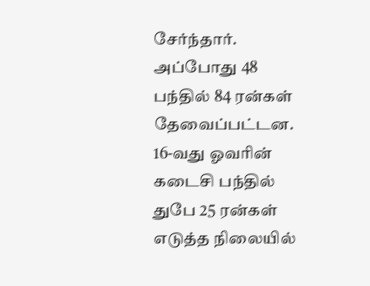சேர்ந்தார். அப்போது 48 பந்தில் 84 ரன்கள் தேவைப்பட்டன. 16-வது ஓவரின் கடைசி பந்தில் துபே 25 ரன்கள் எடுத்த நிலையில்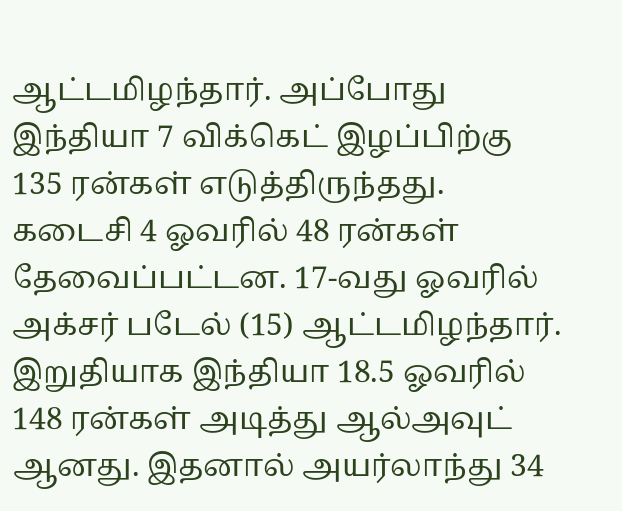ஆட்டமிழந்தார். அப்போது இந்தியா 7 விக்கெட் இழப்பிற்கு 135 ரன்கள் எடுத்திருந்தது.
கடைசி 4 ஓவரில் 48 ரன்கள் தேவைப்பட்டன. 17-வது ஓவரில் அக்சர் படேல் (15) ஆட்டமிழந்தார். இறுதியாக இந்தியா 18.5 ஓவரில் 148 ரன்கள் அடித்து ஆல்அவுட் ஆனது. இதனால் அயர்லாந்து 34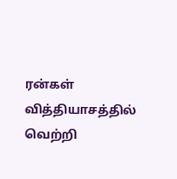ரன்கள் வித்தியாசத்தில் வெற்றி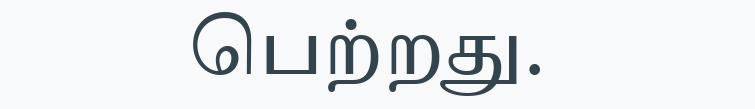பெற்றது.